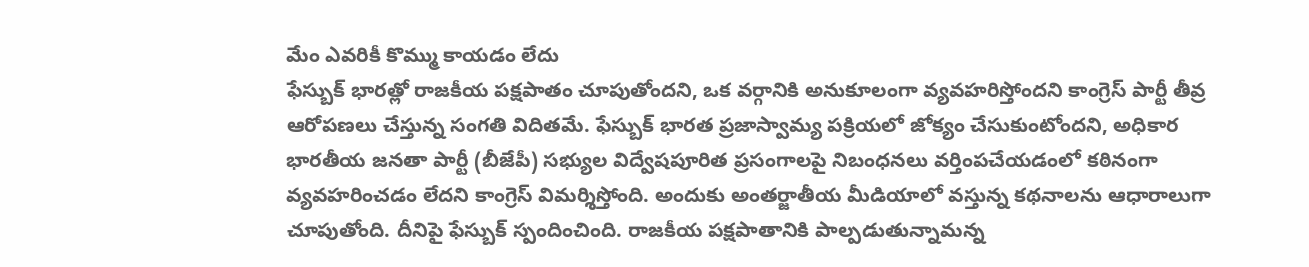మేం ఎవరికీ కొమ్ము కాయడం లేదు
ఫేస్బుక్ భారత్లో రాజకీయ పక్షపాతం చూపుతోందని, ఒక వర్గానికి అనుకూలంగా వ్యవహరిస్తోందని కాంగ్రెస్ పార్టీ తీవ్ర ఆరోపణలు చేస్తున్న సంగతి విదితమే. ఫేస్బుక్ భారత ప్రజాస్వామ్య పక్రియలో జోక్యం చేసుకుంటోందని, అధికార భారతీయ జనతా పార్టీ (బీజేపీ) సభ్యుల విద్వేషపూరిత ప్రసంగాలపై నిబంధనలు వర్తింపచేయడంలో కఠినంగా వ్యవహరించడం లేదని కాంగ్రెస్ విమర్శిస్తోంది. అందుకు అంతర్జాతీయ మీడియాలో వస్తున్న కథనాలను ఆధారాలుగా చూపుతోంది. దీనిపై ఫేస్బుక్ స్పందించింది. రాజకీయ పక్షపాతానికి పాల్పడుతున్నామన్న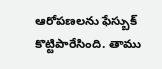ఆరోపణలను ఫేస్బుక్ కొట్టిపారేసింది. తాము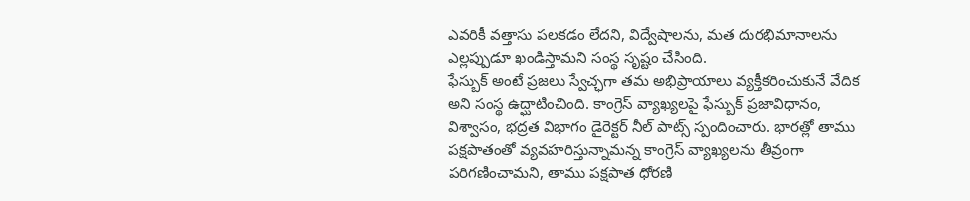ఎవరికీ వత్తాసు పలకడం లేదని, విద్వేషాలను, మత దురభిమానాలను ఎల్లప్పుడూ ఖండిస్తామని సంస్థ సృష్టం చేసింది.
ఫేస్బుక్ అంటే ప్రజలు స్వేచ్ఛగా తమ అభిప్రాయాలు వ్యక్తీకరించుకునే వేదిక అని సంస్థ ఉద్ఘాటించింది. కాంగ్రెస్ వ్యాఖ్యలపై ఫేస్బుక్ ప్రజావిధానం, విశ్వాసం, భద్రత విభాగం డైరెక్టర్ నీల్ పాట్స్ స్పందించారు. భారత్లో తాము పక్షపాతంతో వ్యవహరిస్తున్నామన్న కాంగ్రెస్ వ్యాఖ్యలను తీవ్రంగా పరిగణించామని, తాము పక్షపాత ధోరణి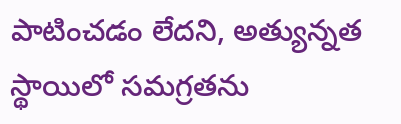పాటించడం లేదని, అత్యున్నత స్థాయిలో సమగ్రతను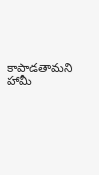కాపాడతామని హామీ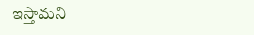ఇస్తామని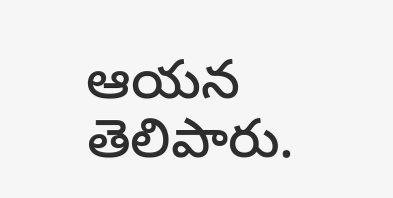ఆయన తెలిపారు.